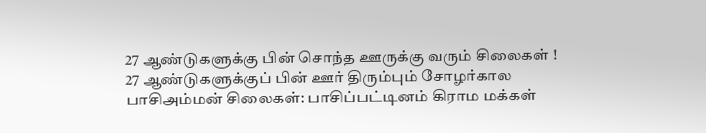27 ஆண்டுகளுக்கு பின் சொந்த ஊருக்கு வரும் சிலைகள் !
27 ஆண்டுகளுக்குப் பின் ஊர் திரும்பும் சோழர்கால பாசிஅம்மன் சிலைகள்: பாசிப்பட்டினம் கிராம மக்கள்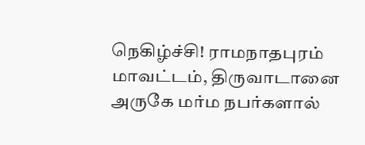நெகிழ்ச்சி! ராமநாதபுரம் மாவட்டம், திருவாடானை அருகே மர்ம நபர்களால்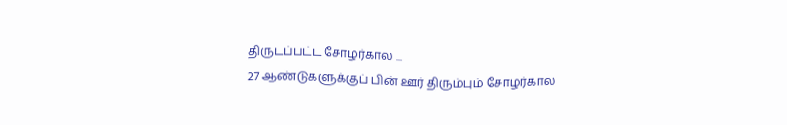திருடப்பட்ட சோழர்கால ...
27 ஆண்டுகளுக்குப் பின் ஊர் திரும்பும் சோழர்கால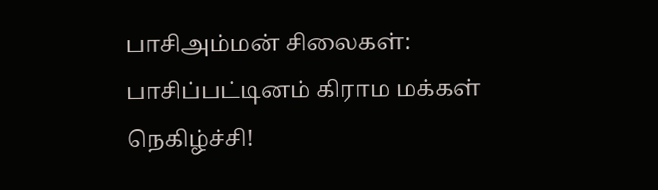பாசிஅம்மன் சிலைகள்: பாசிப்பட்டினம் கிராம மக்கள் நெகிழ்ச்சி!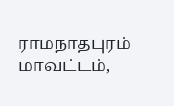ராமநாதபுரம் மாவட்டம்,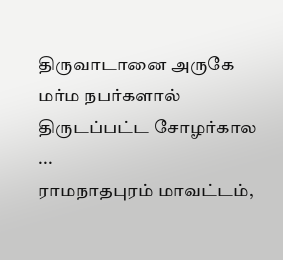திருவாடானை அருகே மர்ம நபர்களால் திருடப்பட்ட சோழர்கால ...
ராமநாதபுரம் மாவட்டம்,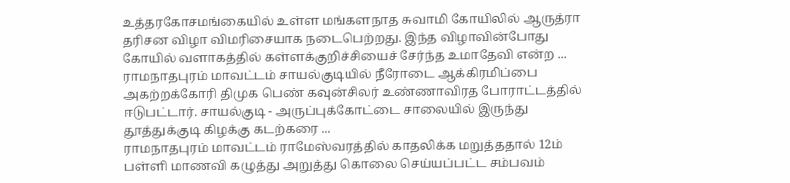உத்தரகோசமங்கையில் உள்ள மங்களநாத சுவாமி கோயிலில் ஆருத்ரா தரிசன விழா விமரிசையாக நடைபெற்றது. இந்த விழாவின்போது கோயில் வளாகத்தில் கள்ளக்குறிச்சியைச் சேர்ந்த உமாதேவி என்ற ...
ராமநாதபுரம் மாவட்டம் சாயல்குடியில் நீரோடை ஆக்கிரமிப்பை அகற்றக்கோரி திமுக பெண் கவுன்சிலர் உண்ணாவிரத போராட்டத்தில் ஈடுபட்டார். சாயல்குடி - அருப்புக்கோட்டை சாலையில் இருந்து தூத்துக்குடி கிழக்கு கடற்கரை ...
ராமநாதபுரம் மாவட்டம் ராமேஸ்வரத்தில் காதலிக்க மறுத்ததால் 12ம் பள்ளி மாணவி கழுத்து அறுத்து கொலை செய்யப்பட்ட சம்பவம்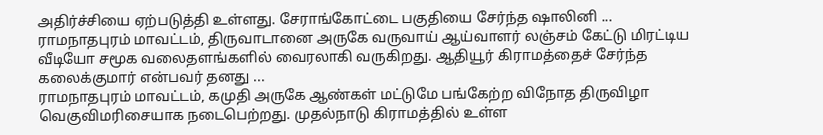அதிர்ச்சியை ஏற்படுத்தி உள்ளது. சேராங்கோட்டை பகுதியை சேர்ந்த ஷாலினி ...
ராமநாதபுரம் மாவட்டம், திருவாடானை அருகே வருவாய் ஆய்வாளர் லஞ்சம் கேட்டு மிரட்டிய வீடியோ சமூக வலைதளங்களில் வைரலாகி வருகிறது. ஆதியூர் கிராமத்தைச் சேர்ந்த கலைக்குமார் என்பவர் தனது ...
ராமநாதபுரம் மாவட்டம், கமுதி அருகே ஆண்கள் மட்டுமே பங்கேற்ற விநோத திருவிழா வெகுவிமரிசையாக நடைபெற்றது. முதல்நாடு கிராமத்தில் உள்ள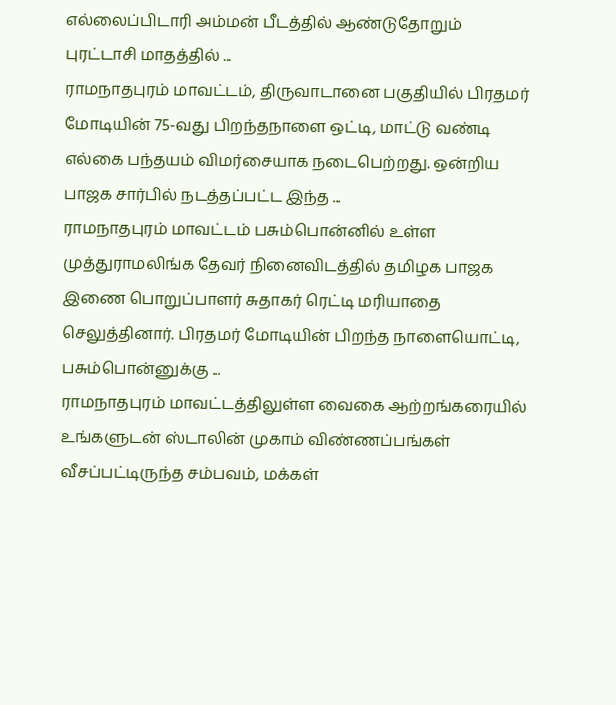எல்லைப்பிடாரி அம்மன் பீடத்தில் ஆண்டுதோறும் புரட்டாசி மாதத்தில் ...
ராமநாதபுரம் மாவட்டம், திருவாடானை பகுதியில் பிரதமர் மோடியின் 75-வது பிறந்தநாளை ஒட்டி, மாட்டு வண்டி எல்கை பந்தயம் விமர்சையாக நடைபெற்றது. ஒன்றிய பாஜக சார்பில் நடத்தப்பட்ட இந்த ...
ராமநாதபுரம் மாவட்டம் பசும்பொன்னில் உள்ள முத்துராமலிங்க தேவர் நினைவிடத்தில் தமிழக பாஜக இணை பொறுப்பாளர் சுதாகர் ரெட்டி மரியாதை செலுத்தினார். பிரதமர் மோடியின் பிறந்த நாளையொட்டி, பசும்பொன்னுக்கு ...
ராமநாதபுரம் மாவட்டத்திலுள்ள வைகை ஆற்றங்கரையில் உங்களுடன் ஸ்டாலின் முகாம் விண்ணப்பங்கள் வீசப்பட்டிருந்த சம்பவம், மக்கள்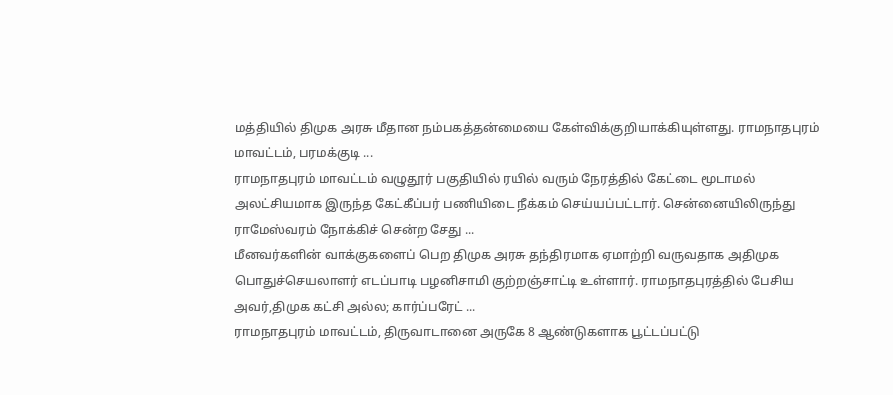மத்தியில் திமுக அரசு மீதான நம்பகத்தன்மையை கேள்விக்குறியாக்கியுள்ளது. ராமநாதபுரம் மாவட்டம், பரமக்குடி ...
ராமநாதபுரம் மாவட்டம் வழுதூர் பகுதியில் ரயில் வரும் நேரத்தில் கேட்டை மூடாமல் அலட்சியமாக இருந்த கேட்கீப்பர் பணியிடை நீக்கம் செய்யப்பட்டார். சென்னையிலிருந்து ராமேஸ்வரம் நோக்கிச் சென்ற சேது ...
மீனவர்களின் வாக்குகளைப் பெற திமுக அரசு தந்திரமாக ஏமாற்றி வருவதாக அதிமுக பொதுச்செயலாளர் எடப்பாடி பழனிசாமி குற்றஞ்சாட்டி உள்ளார். ராமநாதபுரத்தில் பேசிய அவர்,திமுக கட்சி அல்ல; கார்ப்பரேட் ...
ராமநாதபுரம் மாவட்டம், திருவாடானை அருகே 8 ஆண்டுகளாக பூட்டப்பட்டு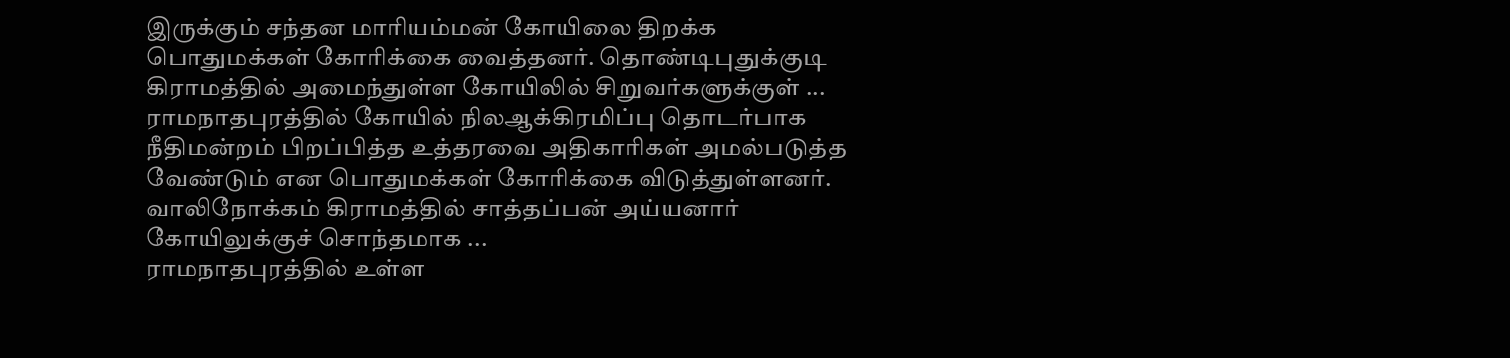இருக்கும் சந்தன மாரியம்மன் கோயிலை திறக்க பொதுமக்கள் கோரிக்கை வைத்தனர். தொண்டிபுதுக்குடி கிராமத்தில் அமைந்துள்ள கோயிலில் சிறுவர்களுக்குள் ...
ராமநாதபுரத்தில் கோயில் நிலஆக்கிரமிப்பு தொடர்பாக நீதிமன்றம் பிறப்பித்த உத்தரவை அதிகாரிகள் அமல்படுத்த வேண்டும் என பொதுமக்கள் கோரிக்கை விடுத்துள்ளனர். வாலிநோக்கம் கிராமத்தில் சாத்தப்பன் அய்யனார் கோயிலுக்குச் சொந்தமாக ...
ராமநாதபுரத்தில் உள்ள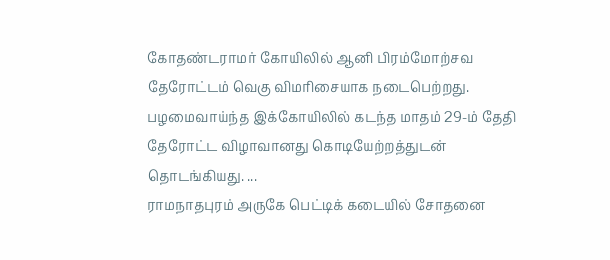கோதண்டராமர் கோயிலில் ஆனி பிரம்மோற்சவ தேரோட்டம் வெகு விமரிசையாக நடைபெற்றது. பழமைவாய்ந்த இக்கோயிலில் கடந்த மாதம் 29-ம் தேதி தேரோட்ட விழாவானது கொடியேற்றத்துடன் தொடங்கியது. ...
ராமநாதபுரம் அருகே பெட்டிக் கடையில் சோதனை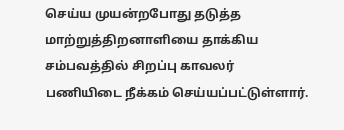செய்ய முயன்றபோது தடுத்த மாற்றுத்திறனாளியை தாக்கிய சம்பவத்தில் சிறப்பு காவலர் பணியிடை நீக்கம் செய்யப்பட்டுள்ளார்.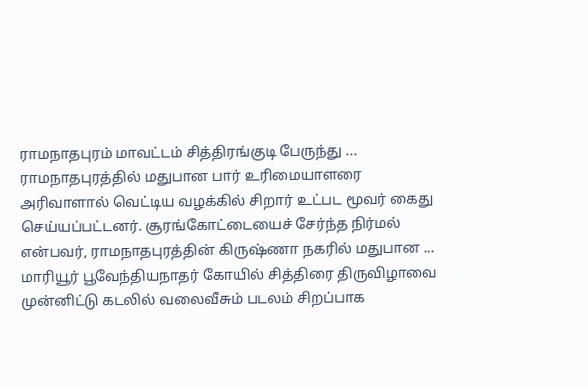ராமநாதபுரம் மாவட்டம் சித்திரங்குடி பேருந்து ...
ராமநாதபுரத்தில் மதுபான பார் உரிமையாளரை அரிவாளால் வெட்டிய வழக்கில் சிறார் உட்பட மூவர் கைது செய்யப்பட்டனர். சூரங்கோட்டையைச் சேர்ந்த நிர்மல் என்பவர், ராமநாதபுரத்தின் கிருஷ்ணா நகரில் மதுபான ...
மாரியூர் பூவேந்தியநாதர் கோயில் சித்திரை திருவிழாவை முன்னிட்டு கடலில் வலைவீசும் படலம் சிறப்பாக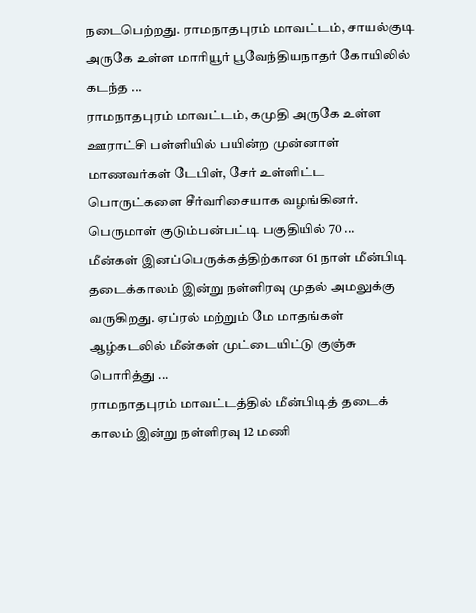நடைபெற்றது. ராமநாதபுரம் மாவட்டம், சாயல்குடி அருகே உள்ள மாரியூர் பூவேந்தியநாதர் கோயிலில் கடந்த ...
ராமநாதபுரம் மாவட்டம், கமுதி அருகே உள்ள ஊராட்சி பள்ளியில் பயின்ற முன்னாள் மாணவர்கள் டேபிள், சேர் உள்ளிட்ட பொருட்களை சீர்வரிசையாக வழங்கினர். பெருமாள் குடும்பன்பட்டி பகுதியில் 70 ...
மீன்கள் இனப்பெருக்கத்திற்கான 61 நாள் மீன்பிடி தடைக்காலம் இன்று நள்ளிரவு முதல் அமலுக்கு வருகிறது. ஏப்ரல் மற்றும் மே மாதங்கள் ஆழ்கடலில் மீன்கள் முட்டையிட்டு குஞ்சு பொரித்து ...
ராமநாதபுரம் மாவட்டத்தில் மீன்பிடித் தடைக் காலம் இன்று நள்ளிரவு 12 மணி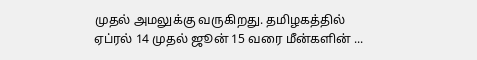முதல் அமலுக்கு வருகிறது. தமிழகத்தில் ஏப்ரல் 14 முதல் ஜூன் 15 வரை மீன்களின் ...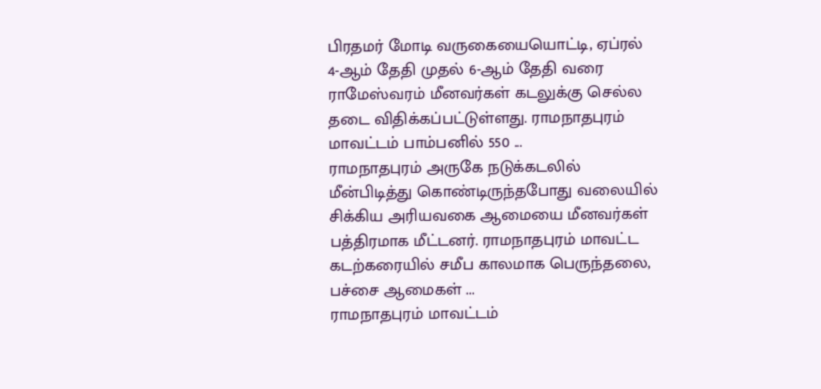பிரதமர் மோடி வருகையையொட்டி, ஏப்ரல் 4-ஆம் தேதி முதல் 6-ஆம் தேதி வரை ராமேஸ்வரம் மீனவர்கள் கடலுக்கு செல்ல தடை விதிக்கப்பட்டுள்ளது. ராமநாதபுரம் மாவட்டம் பாம்பனில் 550 ...
ராமநாதபுரம் அருகே நடுக்கடலில் மீன்பிடித்து கொண்டிருந்தபோது வலையில் சிக்கிய அரியவகை ஆமையை மீனவர்கள் பத்திரமாக மீட்டனர். ராமநாதபுரம் மாவட்ட கடற்கரையில் சமீப காலமாக பெருந்தலை, பச்சை ஆமைகள் ...
ராமநாதபுரம் மாவட்டம்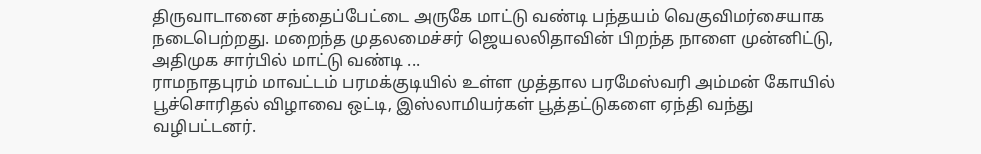திருவாடானை சந்தைப்பேட்டை அருகே மாட்டு வண்டி பந்தயம் வெகுவிமர்சையாக நடைபெற்றது. மறைந்த முதலமைச்சர் ஜெயலலிதாவின் பிறந்த நாளை முன்னிட்டு, அதிமுக சார்பில் மாட்டு வண்டி ...
ராமநாதபுரம் மாவட்டம் பரமக்குடியில் உள்ள முத்தால பரமேஸ்வரி அம்மன் கோயில் பூச்சொரிதல் விழாவை ஒட்டி, இஸ்லாமியர்கள் பூத்தட்டுகளை ஏந்தி வந்து வழிபட்டனர்.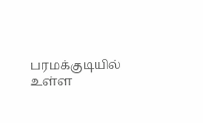பரமக்குடியில் உள்ள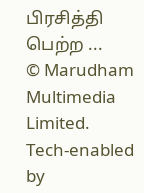பிரசித்தி பெற்ற ...
© Marudham Multimedia Limited.
Tech-enabled by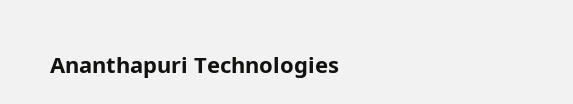Ananthapuri Technologies